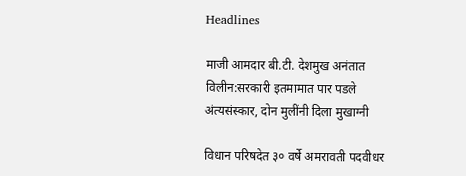Headlines

माजी आमदार बी.टी. देशमुख अनंतात विलीन:सरकारी इतमामात पार पडले अंत्यसंस्कार, दोन मुलींनी दिला मुखाग्नी

विधान परिषदेत ३० वर्षे अमरावती पदवीधर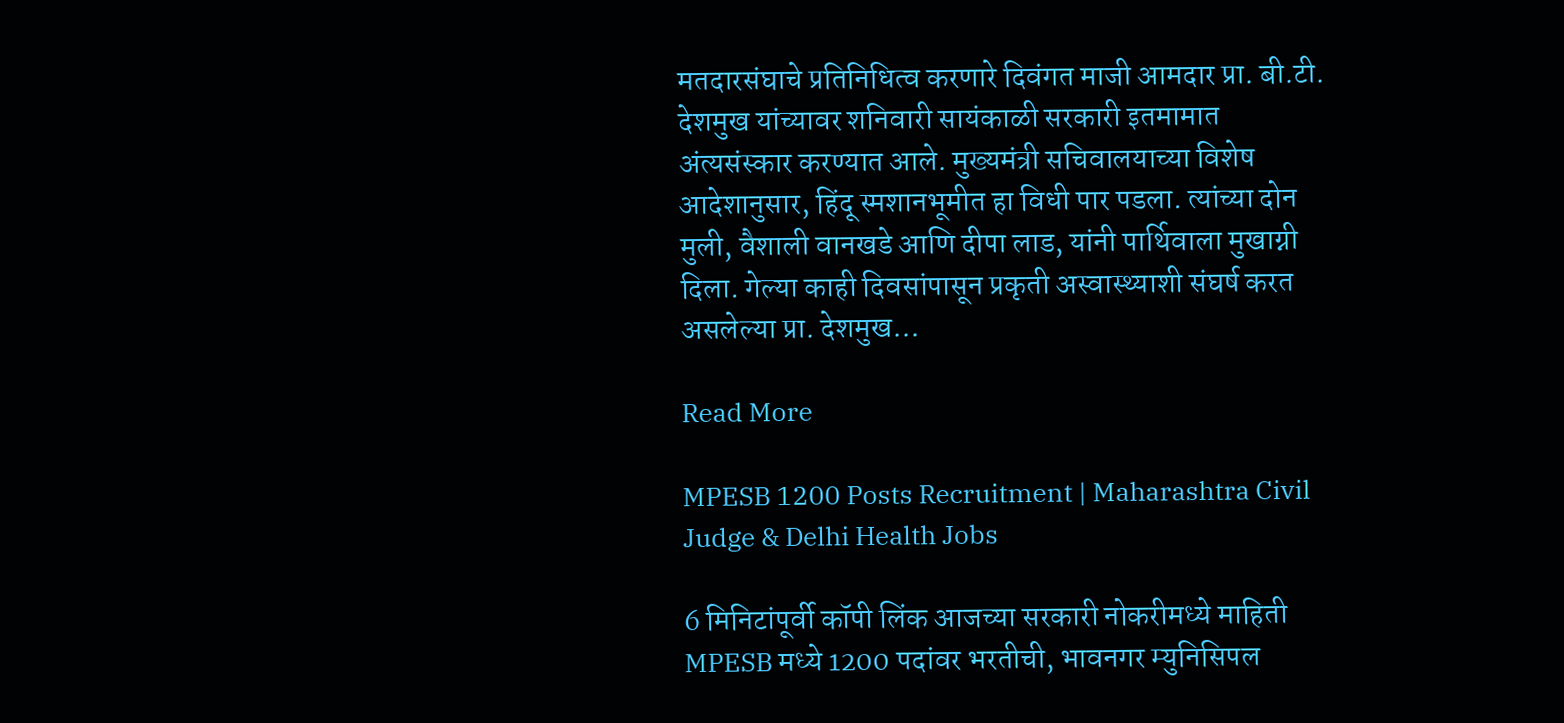मतदारसंघाचे प्रतिनिधित्व करणारे दिवंगत माजी आमदार प्रा. बी.टी. देशमुख यांच्यावर शनिवारी सायंकाळी सरकारी इतमामात अंत्यसंस्कार करण्यात आले. मुख्यमंत्री सचिवालयाच्या विशेष आदेशानुसार, हिंदू स्मशानभूमीत हा विधी पार पडला. त्यांच्या दोन मुली, वैशाली वानखडे आणि दीपा लाड, यांनी पार्थिवाला मुखाग्नी दिला. गेल्या काही दिवसांपासून प्रकृती अस्वास्थ्याशी संघर्ष करत असलेल्या प्रा. देशमुख…

Read More

MPESB 1200 Posts Recruitment | Maharashtra Civil Judge & Delhi Health Jobs

6 मिनिटांपूर्वी कॉपी लिंक आजच्या सरकारी नोकरीमध्ये माहिती MPESB मध्ये 1200 पदांवर भरतीची, भावनगर म्युनिसिपल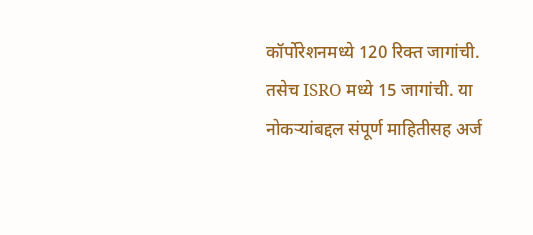कॉर्पोरेशनमध्ये 120 रिक्त जागांची. तसेच ISRO मध्ये 15 जागांची. या नोकऱ्यांबद्दल संपूर्ण माहितीसह अर्ज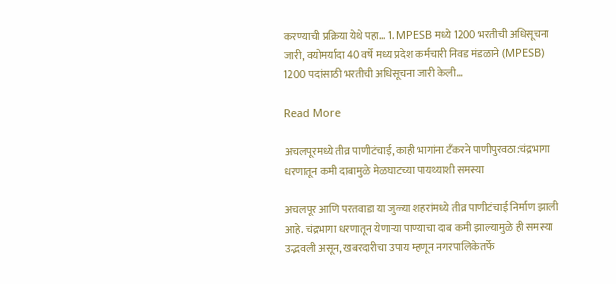करण्याची प्रक्रिया येथे पहा… 1. MPESB मध्ये 1200 भरतीची अधिसूचना जारी, वयोमर्यादा 40 वर्षे मध्य प्रदेश कर्मचारी निवड मंडळाने (MPESB) 1200 पदांसाठी भरतीची अधिसूचना जारी केली…

Read More

अचलपूरमध्ये तीव्र पाणीटंचाई, काही भागांना टँकरने पाणीपुरवठा:चंद्रभागा धरणातून कमी दाबामुळे मेळघाटच्या पायथ्याशी समस्या

अचलपूर आणि परतवाडा या जुळ्या शहरांमध्ये तीव्र पाणीटंचाई निर्माण झाली आहे. चंद्रभागा धरणातून येणाऱ्या पाण्याचा दाब कमी झाल्यामुळे ही समस्या उद्भवली असून, खबरदारीचा उपाय म्हणून नगरपालिकेतर्फे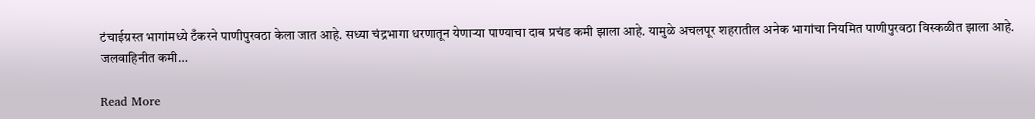टंचाईग्रस्त भागांमध्ये टँकरने पाणीपुरवठा केला जात आहे. सध्या चंद्रभागा धरणातून येणाऱ्या पाण्याचा दाब प्रचंड कमी झाला आहे. यामुळे अचलपूर शहरातील अनेक भागांचा नियमित पाणीपुरवठा विस्कळीत झाला आहे. जलवाहिनीत कमी…

Read More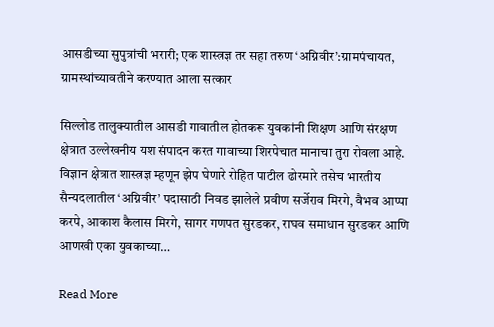आसडीच्या सुपुत्रांची भरारी; एक शास्त्रज्ञ तर सहा तरुण ‘अग्निवीर’:ग्रामपंचायत, ग्रामस्थांच्यावतीने करण्यात आला सत्कार

सिल्लोड तालुक्यातील आसडी गावातील होतकरू युवकांनी शिक्षण आणि संरक्षण क्षेत्रात उल्लेखनीय यश संपादन करत गावाच्या शिरपेचात मानाचा तुरा रोवला आहे. विज्ञान क्षेत्रात शास्त्रज्ञ म्हणून झेप घेणारे रोहित पाटील ढोरमारे तसेच भारतीय सैन्यदलातील ‘अग्निवीर’ पदासाठी निवड झालेले प्रवीण सर्जेराव मिरगे, वैभव आप्पा करपे, आकाश कैलास मिरगे, सागर गणपत सुरडकर, राघव समाधान सुरडकर आणि आणखी एका युवकाच्या…

Read More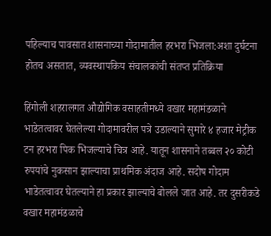पहिल्याच पावसात शासनाच्या गोदामातील हरभरा भिजला:अशा दुर्घटना होतच असतात, व्यवस्थापकिय संचालकांची संतप्त प्रतिक्रिया

हिंगोली शहरालगत औद्योगिक वसाहतीमध्ये वखार महामंडळाने भाडेतत्वावर घेतलेल्या गोदामावरील पत्रे उडाल्याने सुमारे ४ हजार मेट्रीक टन हरभरा पिक भिजल्याचे चित्र आहे. यातून शासनाने तब्बल २० कोटी रुपयांचे नुकसान झाल्याचा प्राथमिक अंदाज आहे. सदोष गोदाम भाडेतत्वावर घेतल्याने हा प्रकार झाल्याचे बोलले जात आहे. तर दुसरीकडे वखार महामंडळाचे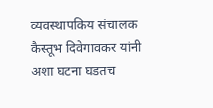व्यवस्थापकिय संचालक कैस्तूभ दिवेगावकर यांनी अशा घटना घडतच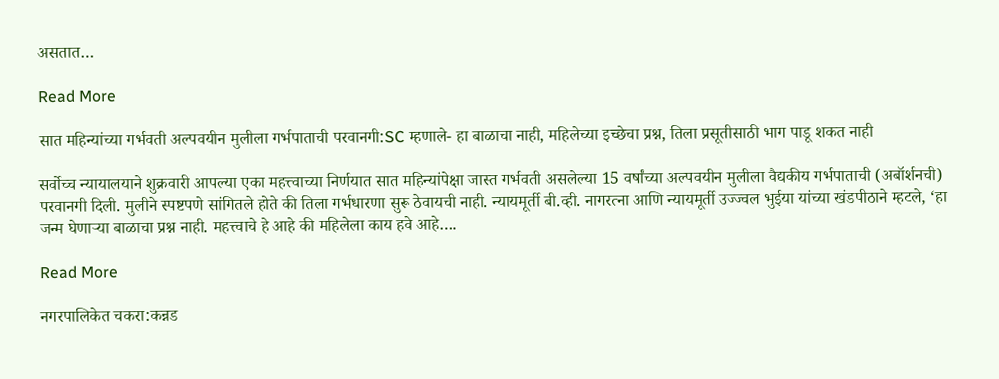असतात…

Read More

सात महिन्यांच्या गर्भवती अल्पवयीन मुलीला गर्भपाताची परवानगी:SC म्हणाले- हा बाळाचा नाही, महिलेच्या इच्छेचा प्रश्न, तिला प्रसूतीसाठी भाग पाडू शकत नाही

सर्वोच्च न्यायालयाने शुक्रवारी आपल्या एका महत्त्वाच्या निर्णयात सात महिन्यांपेक्षा जास्त गर्भवती असलेल्या 15 वर्षांच्या अल्पवयीन मुलीला वैद्यकीय गर्भपाताची (अबॉर्शनची) परवानगी दिली. मुलीने स्पष्टपणे सांगितले होते की तिला गर्भधारणा सुरू ठेवायची नाही. न्यायमूर्ती बी.व्ही. नागरत्ना आणि न्यायमूर्ती उज्ज्वल भुईया यांच्या खंडपीठाने म्हटले, ‘हा जन्म घेणाऱ्या बाळाचा प्रश्न नाही. महत्त्वाचे हे आहे की महिलेला काय हवे आहे….

Read More

नगरपालिकेत चकरा:कन्नड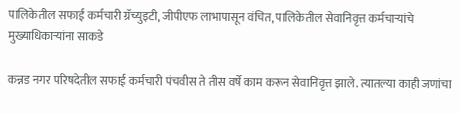पालिकेतील सफाई कर्मचारी ग्रॅच्युइटी, जीपीएफ लाभापासून वंचित, पालिकेतील सेवानिवृत्त कर्मचाऱ्यांचे मुख्याधिकाऱ्यांना साकडे

कन्नड नगर परिषदेतील सफाई कर्मचारी पंचवीस ते तीस वर्षे काम करून सेवानिवृत्त झाले. त्यातल्या काही जणांचा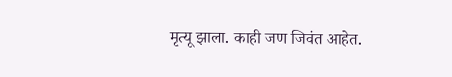मृत्यू झाला. काही जण जिवंत आहेत.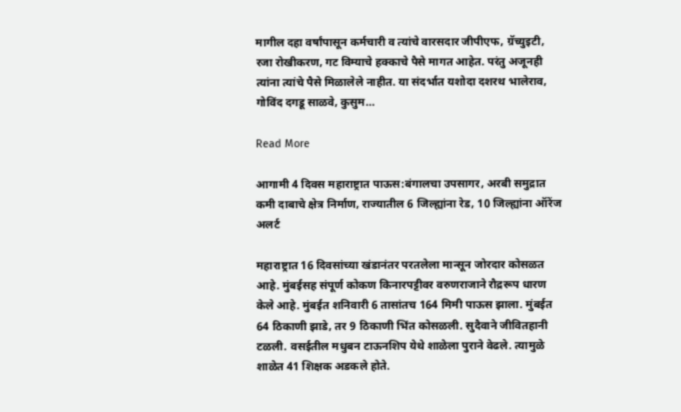मागील दहा वर्षांपासून कर्मचारी व त्यांचे वारसदार जीपीएफ, ग्रॅच्युइटी, रजा रोखीकरण, गट विम्याचे हक्काचे पैसे मागत आहेत. परंतु अजूनही त्यांना त्यांचे पैसे मिळालेले नाहीत. या संदर्भात यशोदा दशरथ भालेराव, गोविंद दगडू साळवे, कुसुम…

Read More

आगामी 4 दिवस महाराष्ट्रात पाऊस:बंगालचा उपसागर, अरबी समुद्रात कमी दाबाचे क्षेत्र निर्माण, राज्यातील 6 जिल्ह्यांना रेड, 10 जिल्ह्यांना ऑरेंज अलर्ट

महाराष्ट्रात 16 दिवसांच्या खंडानंतर परतलेला मान्सून जोरदार कोसळत आहे. मुंबईसह संपूर्ण कोकण किनारपट्टीवर वरुणराजाने रौद्ररूप धारण केले आहे. मुंबईत शनिवारी 6 तासांतच 164 मिमी पाऊस झाला. मुंबईत 64 ठिकाणी झाडे, तर 9 ठिकाणी भिंत कोसळली. सुदैवाने जीवितहानी टळली. वसईतील मधुबन टाऊनशिप येथे शाळेला पुराने वेढले. त्यामुळे शाळेत 41 शिक्षक अडकले होते.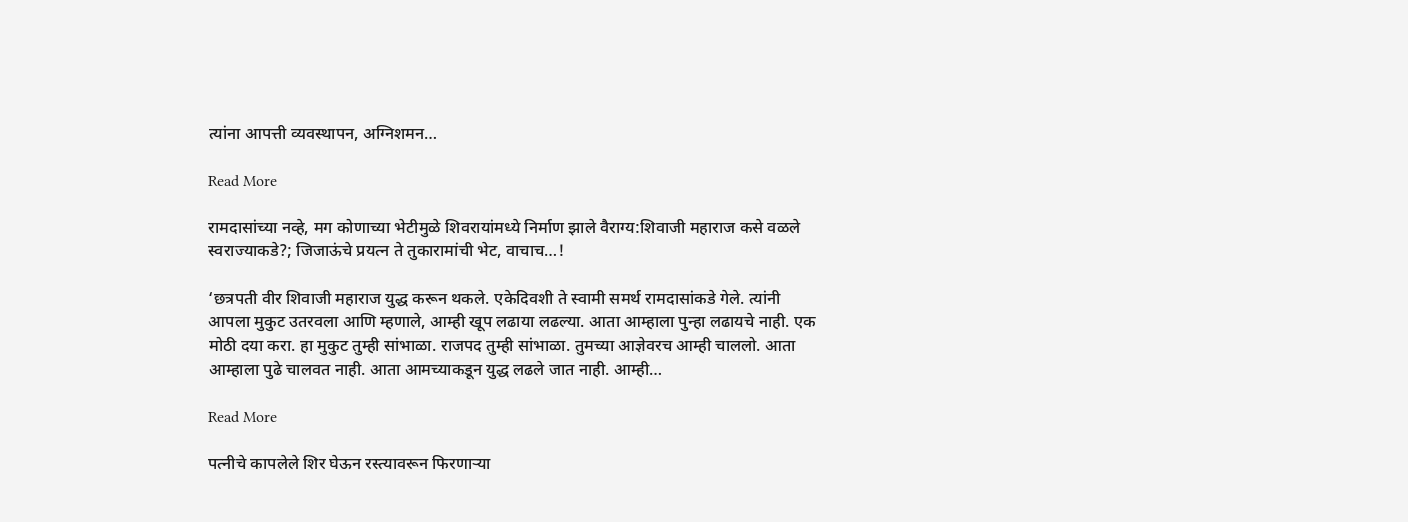त्यांना आपत्ती व्यवस्थापन, अग्निशमन…

Read More

रामदासांच्या नव्हे, मग कोणाच्या भेटीमुळे शिवरायांमध्ये निर्माण झाले वैराग्य:शिवाजी महाराज कसे वळले स्वराज्याकडे?; जिजाऊंचे प्रयत्न ते तुकारामांची भेट, वाचाच…!

‘छत्रपती वीर शिवाजी महाराज युद्ध करून थकले. एकेदिवशी ते स्वामी समर्थ रामदासांकडे गेले. त्यांनी आपला मुकुट उतरवला आणि म्हणाले, आम्ही खूप लढाया लढल्या. आता आम्हाला पुन्हा लढायचे नाही. एक मोठी दया करा. हा मुकुट तुम्ही सांभाळा. राजपद तुम्ही सांभाळा. तुमच्या आज्ञेवरच आम्ही चाललो. आता आम्हाला पुढे चालवत नाही. आता आमच्याकडून युद्ध लढले जात नाही. आम्ही…

Read More

पत्नीचे कापलेले शिर घेऊन रस्त्यावरून फिरणाऱ्या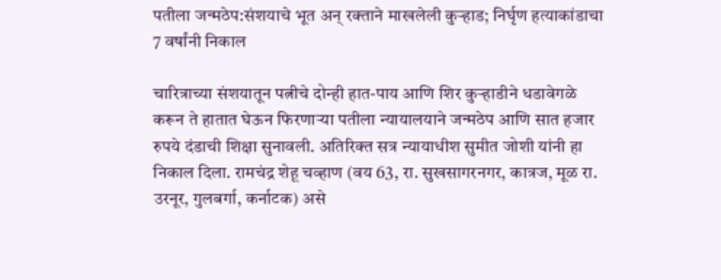पतीला जन्मठेप:संशयाचे भूत अन् रक्ताने माखलेली कुऱ्हाड; निर्घृण हत्याकांडाचा 7 वर्षांनी निकाल

चारित्राच्या संशयातून पत्नीचे दोन्ही हात-पाय आणि शिर कुऱ्हाडीने धडावेगळे करून ते हातात घेऊन फिरणाऱ्या पतीला न्यायालयाने जन्मठेप आणि सात हजार रुपये दंडाची शिक्षा सुनावली. अतिरिक्त सत्र न्यायाधीश सुमीत जोशी यांनी हा निकाल दिला. रामचंद्र शेहू चव्हाण (वय 63, रा. सुखसागरनगर, कात्रज, मूळ रा. उरनूर, गुलबर्गा, कर्नाटक) असे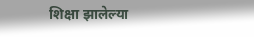शिक्षा झालेल्या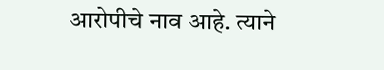आरोपीचे नाव आहे. त्याने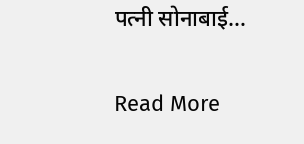पत्नी सोनाबाई…

Read More